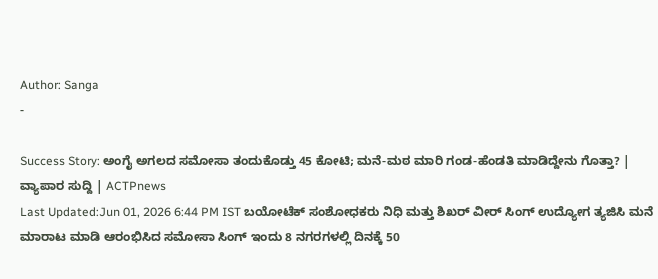Author: Sanga
-

Success Story: ಅಂಗೈ ಅಗಲದ ಸಮೋಸಾ ತಂದುಕೊಡ್ತು 45 ಕೋಟಿ; ಮನೆ-ಮಠ ಮಾರಿ ಗಂಡ-ಹೆಂಡತಿ ಮಾಡಿದ್ದೇನು ಗೊತ್ತಾ? | ವ್ಯಾಪಾರ ಸುದ್ದಿ | ACTPnews
Last Updated:Jun 01, 2026 6:44 PM IST ಬಯೋಟೆಕ್ ಸಂಶೋಧಕರು ನಿಧಿ ಮತ್ತು ಶಿಖರ್ ವೀರ್ ಸಿಂಗ್ ಉದ್ಯೋಗ ತ್ಯಜಿಸಿ ಮನೆ ಮಾರಾಟ ಮಾಡಿ ಆರಂಭಿಸಿದ ಸಮೋಸಾ ಸಿಂಗ್ ಇಂದು 8 ನಗರಗಳಲ್ಲಿ ದಿನಕ್ಕೆ 50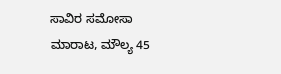ಸಾವಿರ ಸಮೋಸಾ ಮಾರಾಟ, ಮೌಲ್ಯ 45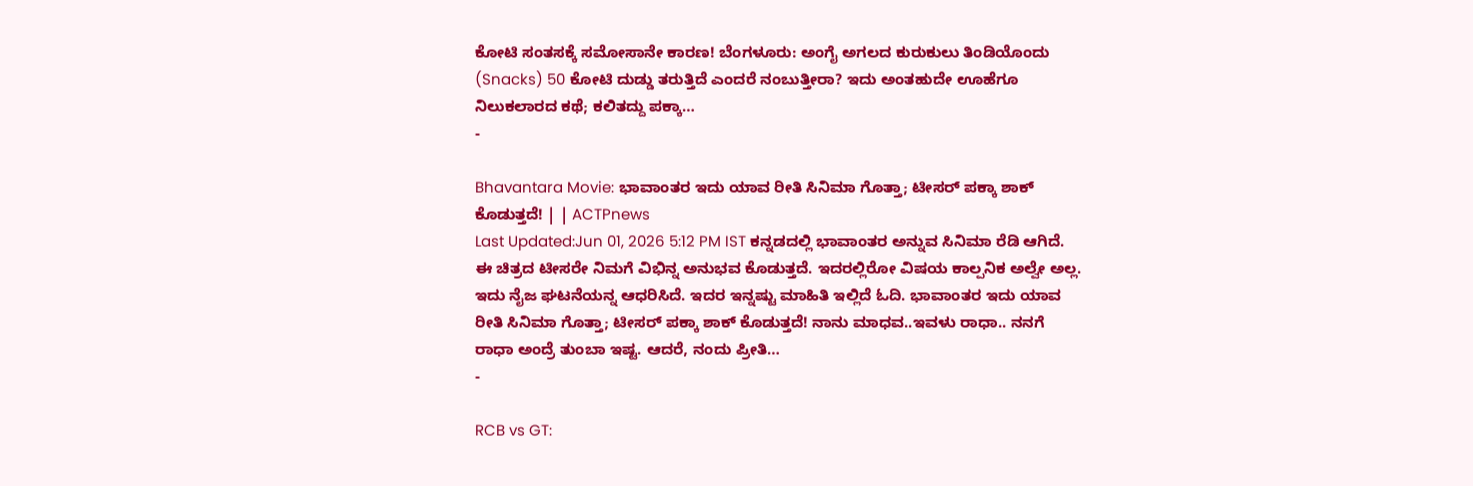ಕೋಟಿ ಸಂತಸಕ್ಕೆ ಸಮೋಸಾನೇ ಕಾರಣ! ಬೆಂಗಳೂರು: ಅಂಗೈ ಅಗಲದ ಕುರುಕುಲು ತಿಂಡಿಯೊಂದು (Snacks) 50 ಕೋಟಿ ದುಡ್ಡು ತರುತ್ತಿದೆ ಎಂದರೆ ನಂಬುತ್ತೀರಾ? ಇದು ಅಂತಹುದೇ ಊಹೆಗೂ ನಿಲುಕಲಾರದ ಕಥೆ; ಕಲಿತದ್ದು ಪಕ್ಕಾ…
-

Bhavantara Movie: ಭಾವಾಂತರ ಇದು ಯಾವ ರೀತಿ ಸಿನಿಮಾ ಗೊತ್ತಾ; ಟೀಸರ್ ಪಕ್ಕಾ ಶಾಕ್ ಕೊಡುತ್ತದೆ! | | ACTPnews
Last Updated:Jun 01, 2026 5:12 PM IST ಕನ್ನಡದಲ್ಲಿ ಭಾವಾಂತರ ಅನ್ನುವ ಸಿನಿಮಾ ರೆಡಿ ಆಗಿದೆ. ಈ ಚಿತ್ರದ ಟೀಸರೇ ನಿಮಗೆ ವಿಭಿನ್ನ ಅನುಭವ ಕೊಡುತ್ತದೆ. ಇದರಲ್ಲಿರೋ ವಿಷಯ ಕಾಲ್ಪನಿಕ ಅಲ್ವೇ ಅಲ್ಲ. ಇದು ನೈಜ ಘಟನೆಯನ್ನ ಆಧರಿಸಿದೆ. ಇದರ ಇನ್ನಷ್ಟು ಮಾಹಿತಿ ಇಲ್ಲಿದೆ ಓದಿ. ಭಾವಾಂತರ ಇದು ಯಾವ ರೀತಿ ಸಿನಿಮಾ ಗೊತ್ತಾ; ಟೀಸರ್ ಪಕ್ಕಾ ಶಾಕ್ ಕೊಡುತ್ತದೆ! ನಾನು ಮಾಧವ..ಇವಳು ರಾಧಾ.. ನನಗೆ ರಾಧಾ ಅಂದ್ರೆ ತುಂಬಾ ಇಷ್ಟ. ಆದರೆ, ನಂದು ಪ್ರೀತಿ…
-

RCB vs GT: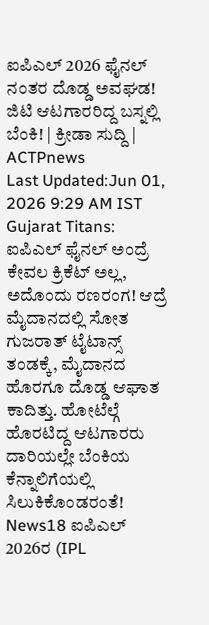ಐಪಿಎಲ್ 2026 ಫೈನಲ್ ನಂತರ ದೊಡ್ಡ ಅವಘಡ! ಜಿಟಿ ಆಟಗಾರರಿದ್ದ ಬಸ್ನಲ್ಲಿ ಬೆಂಕಿ! | ಕ್ರೀಡಾ ಸುದ್ದಿ | ACTPnews
Last Updated:Jun 01, 2026 9:29 AM IST Gujarat Titans: ಐಪಿಎಲ್ ಫೈನಲ್ ಅಂದ್ರೆ ಕೇವಲ ಕ್ರಿಕೆಟ್ ಅಲ್ಲ, ಅದೊಂದು ರಣರಂಗ! ಆದ್ರೆ ಮೈದಾನದಲ್ಲಿ ಸೋತ ಗುಜರಾತ್ ಟೈಟಾನ್ಸ್ ತಂಡಕ್ಕೆ, ಮೈದಾನದ ಹೊರಗೂ ದೊಡ್ಡ ಆಘಾತ ಕಾದಿತ್ತು. ಹೋಟೆಲ್ಗೆ ಹೊರಟಿದ್ದ ಆಟಗಾರರು ದಾರಿಯಲ್ಲೇ ಬೆಂಕಿಯ ಕೆನ್ನಾಲಿಗೆಯಲ್ಲಿ ಸಿಲುಕಿಕೊಂಡರಂತೆ! News18 ಐಪಿಎಲ್ 2026ರ (IPL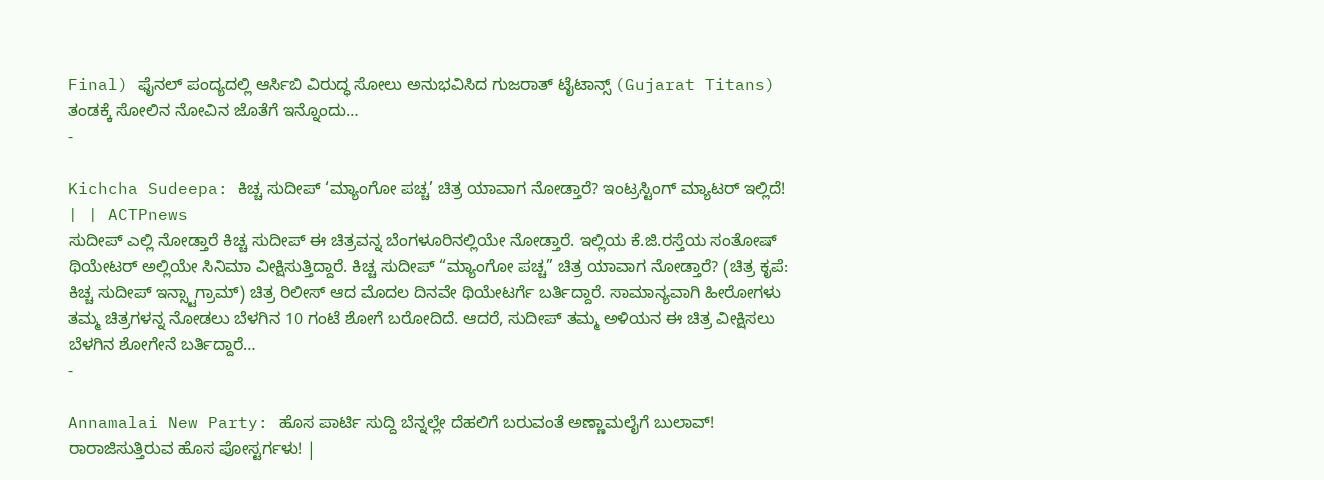Final) ಫೈನಲ್ ಪಂದ್ಯದಲ್ಲಿ ಆರ್ಸಿಬಿ ವಿರುದ್ಧ ಸೋಲು ಅನುಭವಿಸಿದ ಗುಜರಾತ್ ಟೈಟಾನ್ಸ್ (Gujarat Titans) ತಂಡಕ್ಕೆ ಸೋಲಿನ ನೋವಿನ ಜೊತೆಗೆ ಇನ್ನೊಂದು…
-

Kichcha Sudeepa: ಕಿಚ್ಚ ಸುದೀಪ್ ‘ಮ್ಯಾಂಗೋ ಪಚ್ಚ’ ಚಿತ್ರ ಯಾವಾಗ ನೋಡ್ತಾರೆ? ಇಂಟ್ರಸ್ಟಿಂಗ್ ಮ್ಯಾಟರ್ ಇಲ್ಲಿದೆ! | | ACTPnews
ಸುದೀಪ್ ಎಲ್ಲಿ ನೋಡ್ತಾರೆ ಕಿಚ್ಚ ಸುದೀಪ್ ಈ ಚಿತ್ರವನ್ನ ಬೆಂಗಳೂರಿನಲ್ಲಿಯೇ ನೋಡ್ತಾರೆ. ಇಲ್ಲಿಯ ಕೆ.ಜಿ.ರಸ್ತೆಯ ಸಂತೋಷ್ ಥಿಯೇಟರ್ ಅಲ್ಲಿಯೇ ಸಿನಿಮಾ ವೀಕ್ಷಿಸುತ್ತಿದ್ದಾರೆ. ಕಿಚ್ಚ ಸುದೀಪ್ “ಮ್ಯಾಂಗೋ ಪಚ್ಚ” ಚಿತ್ರ ಯಾವಾಗ ನೋಡ್ತಾರೆ? (ಚಿತ್ರ ಕೃಪೆ: ಕಿಚ್ಚ ಸುದೀಪ್ ಇನ್ಸ್ಟಾಗ್ರಾಮ್) ಚಿತ್ರ ರಿಲೀಸ್ ಆದ ಮೊದಲ ದಿನವೇ ಥಿಯೇಟರ್ಗೆ ಬರ್ತಿದ್ದಾರೆ. ಸಾಮಾನ್ಯವಾಗಿ ಹೀರೋಗಳು ತಮ್ಮ ಚಿತ್ರಗಳನ್ನ ನೋಡಲು ಬೆಳಗಿನ 10 ಗಂಟೆ ಶೋಗೆ ಬರೋದಿದೆ. ಆದರೆ, ಸುದೀಪ್ ತಮ್ಮ ಅಳಿಯನ ಈ ಚಿತ್ರ ವೀಕ್ಷಿಸಲು ಬೆಳಗಿನ ಶೋಗೇನೆ ಬರ್ತಿದ್ದಾರೆ…
-

Annamalai New Party: ಹೊಸ ಪಾರ್ಟಿ ಸುದ್ದಿ ಬೆನ್ನಲ್ಲೇ ದೆಹಲಿಗೆ ಬರುವಂತೆ ಅಣ್ಣಾಮಲೈಗೆ ಬುಲಾವ್! ರಾರಾಜಿಸುತ್ತಿರುವ ಹೊಸ ಪೋಸ್ಟರ್ಗಳು! |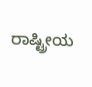ರಾಷ್ಟ್ರೀಯ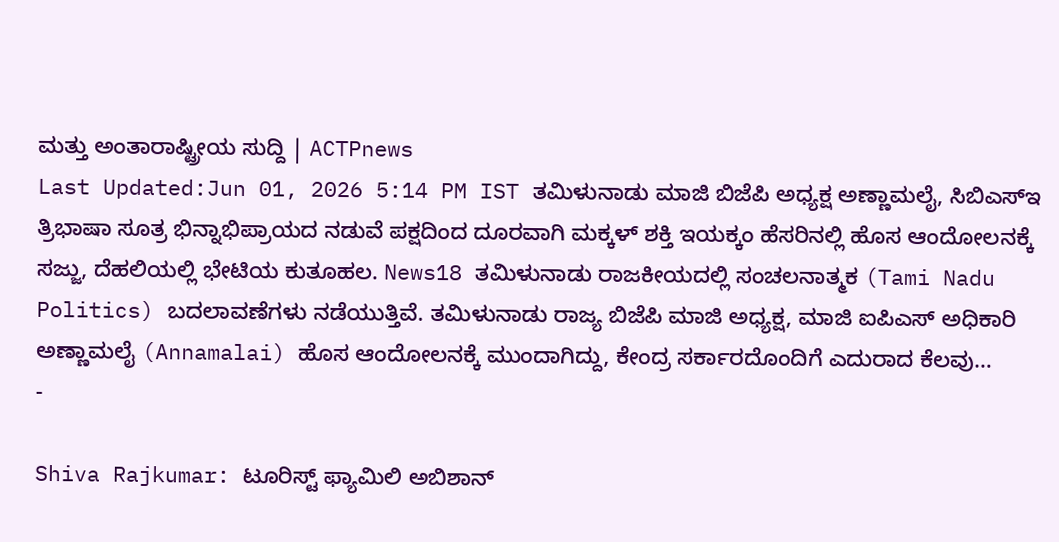ಮತ್ತು ಅಂತಾರಾಷ್ಟ್ರೀಯ ಸುದ್ದಿ | ACTPnews
Last Updated:Jun 01, 2026 5:14 PM IST ತಮಿಳುನಾಡು ಮಾಜಿ ಬಿಜೆಪಿ ಅಧ್ಯಕ್ಷ ಅಣ್ಣಾಮಲೈ, ಸಿಬಿಎಸ್ಇ ತ್ರಿಭಾಷಾ ಸೂತ್ರ ಭಿನ್ನಾಭಿಪ್ರಾಯದ ನಡುವೆ ಪಕ್ಷದಿಂದ ದೂರವಾಗಿ ಮಕ್ಕಳ್ ಶಕ್ತಿ ಇಯಕ್ಕಂ ಹೆಸರಿನಲ್ಲಿ ಹೊಸ ಆಂದೋಲನಕ್ಕೆ ಸಜ್ಜು, ದೆಹಲಿಯಲ್ಲಿ ಭೇಟಿಯ ಕುತೂಹಲ. News18 ತಮಿಳುನಾಡು ರಾಜಕೀಯದಲ್ಲಿ ಸಂಚಲನಾತ್ಮಕ (Tami Nadu Politics) ಬದಲಾವಣೆಗಳು ನಡೆಯುತ್ತಿವೆ. ತಮಿಳುನಾಡು ರಾಜ್ಯ ಬಿಜೆಪಿ ಮಾಜಿ ಅಧ್ಯಕ್ಷ, ಮಾಜಿ ಐಪಿಎಸ್ ಅಧಿಕಾರಿ ಅಣ್ಣಾಮಲೈ (Annamalai) ಹೊಸ ಆಂದೋಲನಕ್ಕೆ ಮುಂದಾಗಿದ್ದು, ಕೇಂದ್ರ ಸರ್ಕಾರದೊಂದಿಗೆ ಎದುರಾದ ಕೆಲವು…
-

Shiva Rajkumar: ಟೂರಿಸ್ಟ್ ಫ್ಯಾಮಿಲಿ ಅಬಿಶಾನ್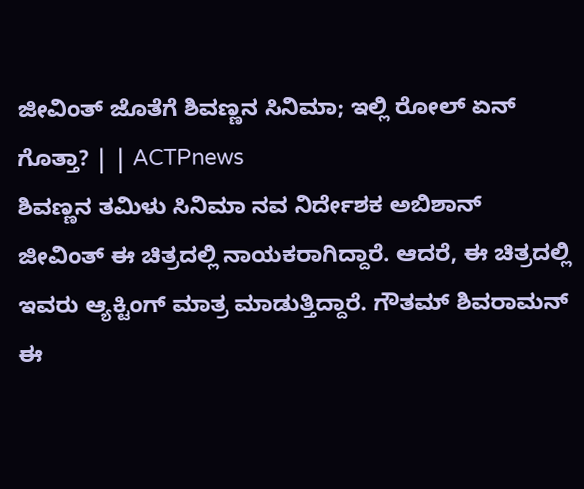ಜೀವಿಂತ್ ಜೊತೆಗೆ ಶಿವಣ್ಣನ ಸಿನಿಮಾ; ಇಲ್ಲಿ ರೋಲ್ ಏನ್ ಗೊತ್ತಾ? | | ACTPnews
ಶಿವಣ್ಣನ ತಮಿಳು ಸಿನಿಮಾ ನವ ನಿರ್ದೇಶಕ ಅಬಿಶಾನ್ ಜೀವಿಂತ್ ಈ ಚಿತ್ರದಲ್ಲಿ ನಾಯಕರಾಗಿದ್ದಾರೆ. ಆದರೆ, ಈ ಚಿತ್ರದಲ್ಲಿ ಇವರು ಆ್ಯಕ್ಟಿಂಗ್ ಮಾತ್ರ ಮಾಡುತ್ತಿದ್ದಾರೆ. ಗೌತಮ್ ಶಿವರಾಮನ್ ಈ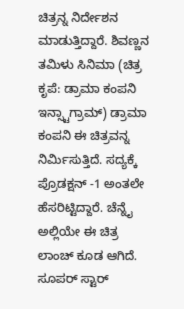ಚಿತ್ರನ್ನ ನಿರ್ದೇಶನ ಮಾಡುತ್ತಿದ್ದಾರೆ. ಶಿವಣ್ಣನ ತಮಿಳು ಸಿನಿಮಾ (ಚಿತ್ರ ಕೃಪೆ: ಡ್ರಾಮಾ ಕಂಪನಿ ಇನ್ಸ್ಟಾಗ್ರಾಮ್) ಡ್ರಾಮಾ ಕಂಪನಿ ಈ ಚಿತ್ರವನ್ನ ನಿರ್ಮಿಸುತ್ತಿದೆ. ಸದ್ಯಕ್ಕೆ ಪ್ರೊಡಕ್ಷನ್ -1 ಅಂತಲೇ ಹೆಸರಿಟ್ಟಿದ್ದಾರೆ. ಚೆನ್ನೈ ಅಲ್ಲಿಯೇ ಈ ಚಿತ್ರ ಲಾಂಚ್ ಕೂಡ ಆಗಿದೆ. ಸೂಪರ್ ಸ್ಟಾರ್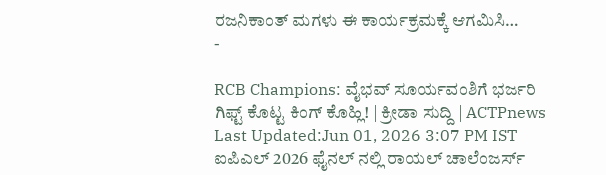ರಜನಿಕಾಂತ್ ಮಗಳು ಈ ಕಾರ್ಯಕ್ರಮಕ್ಕೆ ಆಗಮಿಸಿ…
-

RCB Champions: ವೈಭವ್ ಸೂರ್ಯವಂಶಿಗೆ ಭರ್ಜರಿ ಗಿಫ್ಟ್ ಕೊಟ್ಟ ಕಿಂಗ್ ಕೊಹ್ಲಿ! | ಕ್ರೀಡಾ ಸುದ್ದಿ | ACTPnews
Last Updated:Jun 01, 2026 3:07 PM IST ಐಪಿಎಲ್ 2026 ಫೈನಲ್ ನಲ್ಲಿ ರಾಯಲ್ ಚಾಲೆಂಜರ್ಸ್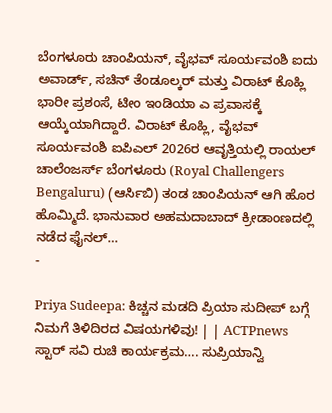ಬೆಂಗಳೂರು ಚಾಂಪಿಯನ್, ವೈಭವ್ ಸೂರ್ಯವಂಶಿ ಐದು ಅವಾರ್ಡ್, ಸಚಿನ್ ತೆಂಡೂಲ್ಕರ್ ಮತ್ತು ವಿರಾಟ್ ಕೊಹ್ಲಿ ಭಾರೀ ಪ್ರಶಂಸೆ, ಟೀಂ ಇಂಡಿಯಾ ಎ ಪ್ರವಾಸಕ್ಕೆ ಆಯ್ಕೆಯಾಗಿದ್ದಾರೆ. ವಿರಾಟ್ ಕೊಹ್ಲಿ, ವೈಭವ್ ಸೂರ್ಯವಂಶಿ ಐಪಿಎಲ್ 2026ರ ಆವೃತ್ತಿಯಲ್ಲಿ ರಾಯಲ್ ಚಾಲೆಂಜರ್ಸ್ ಬೆಂಗಳೂರು (Royal Challengers Bengaluru) (ಆರ್ಸಿಬಿ) ತಂಡ ಚಾಂಪಿಯನ್ ಆಗಿ ಹೊರ ಹೊಮ್ಮಿದೆ. ಭಾನುವಾರ ಅಹಮದಾಬಾದ್ ಕ್ರೀಡಾಂಣದಲ್ಲಿ ನಡೆದ ಫೈನಲ್…
-

Priya Sudeepa: ಕಿಚ್ಚನ ಮಡದಿ ಪ್ರಿಯಾ ಸುದೀಪ್ ಬಗ್ಗೆ ನಿಮಗೆ ತಿಳಿದಿರದ ವಿಷಯಗಳಿವು! | | ACTPnews
ಸ್ಟಾರ್ ಸವಿ ರುಚಿ ಕಾರ್ಯಕ್ರಮ…. ಸುಪ್ರಿಯಾನ್ವಿ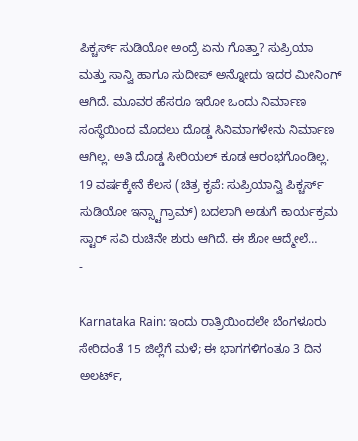ಪಿಕ್ಚರ್ಸ್ ಸುಡಿಯೋ ಅಂದ್ರೆ ಏನು ಗೊತ್ತಾ? ಸುಪ್ರಿಯಾ ಮತ್ತು ಸಾನ್ವಿ ಹಾಗೂ ಸುದೀಪ್ ಅನ್ನೋದು ಇದರ ಮೀನಿಂಗ್ ಆಗಿದೆ. ಮೂವರ ಹೆಸರೂ ಇರೋ ಒಂದು ನಿರ್ಮಾಣ ಸಂಸ್ಥೆಯಿಂದ ಮೊದಲು ದೊಡ್ಡ ಸಿನಿಮಾಗಳೇನು ನಿರ್ಮಾಣ ಆಗಿಲ್ಲ. ಅತಿ ದೊಡ್ಡ ಸೀರಿಯಲ್ ಕೂಡ ಆರಂಭಗೊಂಡಿಲ್ಲ. 19 ವರ್ಷಕ್ಕೇನೆ ಕೆಲಸ (ಚಿತ್ರ ಕೃಪೆ: ಸುಪ್ರಿಯಾನ್ವಿ ಪಿಕ್ಚರ್ಸ್ ಸುಡಿಯೋ ಇನ್ಸ್ಟಾಗ್ರಾಮ್) ಬದಲಾಗಿ ಅಡುಗೆ ಕಾರ್ಯಕ್ರಮ ಸ್ಟಾರ್ ಸವಿ ರುಚಿನೇ ಶುರು ಆಗಿದೆ. ಈ ಶೋ ಆದ್ಮೇಲೆ…
-

Karnataka Rain: ಇಂದು ರಾತ್ರಿಯಿಂದಲೇ ಬೆಂಗಳೂರು ಸೇರಿದಂತೆ 15 ಜಿಲ್ಲೆಗೆ ಮಳೆ; ಈ ಭಾಗಗಳಿಗಂತೂ 3 ದಿನ ಅಲರ್ಟ್,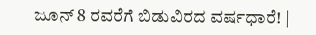ಜೂನ್ 8 ರವರೆಗೆ ಬಿಡುವಿರದ ವರ್ಷಧಾರೆ! |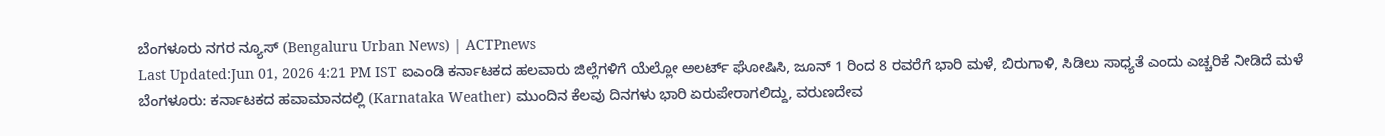ಬೆಂಗಳೂರು ನಗರ ನ್ಯೂಸ್ (Bengaluru Urban News) | ACTPnews
Last Updated:Jun 01, 2026 4:21 PM IST ಐಎಂಡಿ ಕರ್ನಾಟಕದ ಹಲವಾರು ಜಿಲ್ಲೆಗಳಿಗೆ ಯೆಲ್ಲೋ ಅಲರ್ಟ್ ಘೋಷಿಸಿ, ಜೂನ್ 1 ರಿಂದ 8 ರವರೆಗೆ ಭಾರಿ ಮಳೆ, ಬಿರುಗಾಳಿ, ಸಿಡಿಲು ಸಾಧ್ಯತೆ ಎಂದು ಎಚ್ಚರಿಕೆ ನೀಡಿದೆ ಮಳೆ ಬೆಂಗಳೂರು: ಕರ್ನಾಟಕದ ಹವಾಮಾನದಲ್ಲಿ (Karnataka Weather) ಮುಂದಿನ ಕೆಲವು ದಿನಗಳು ಭಾರಿ ಏರುಪೇರಾಗಲಿದ್ದು, ವರುಣದೇವ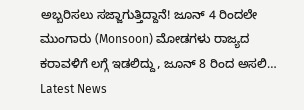ಅಬ್ಬರಿಸಲು ಸಜ್ಜಾಗುತ್ತಿದ್ದಾನೆ! ಜೂನ್ 4 ರಿಂದಲೇ ಮುಂಗಾರು (Monsoon) ಮೋಡಗಳು ರಾಜ್ಯದ ಕರಾವಳಿಗೆ ಲಗ್ಗೆ ಇಡಲಿದ್ದು, ಜೂನ್ 8 ರಿಂದ ಅಸಲಿ…
Latest News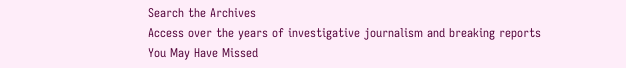Search the Archives
Access over the years of investigative journalism and breaking reports
You May Have Missed